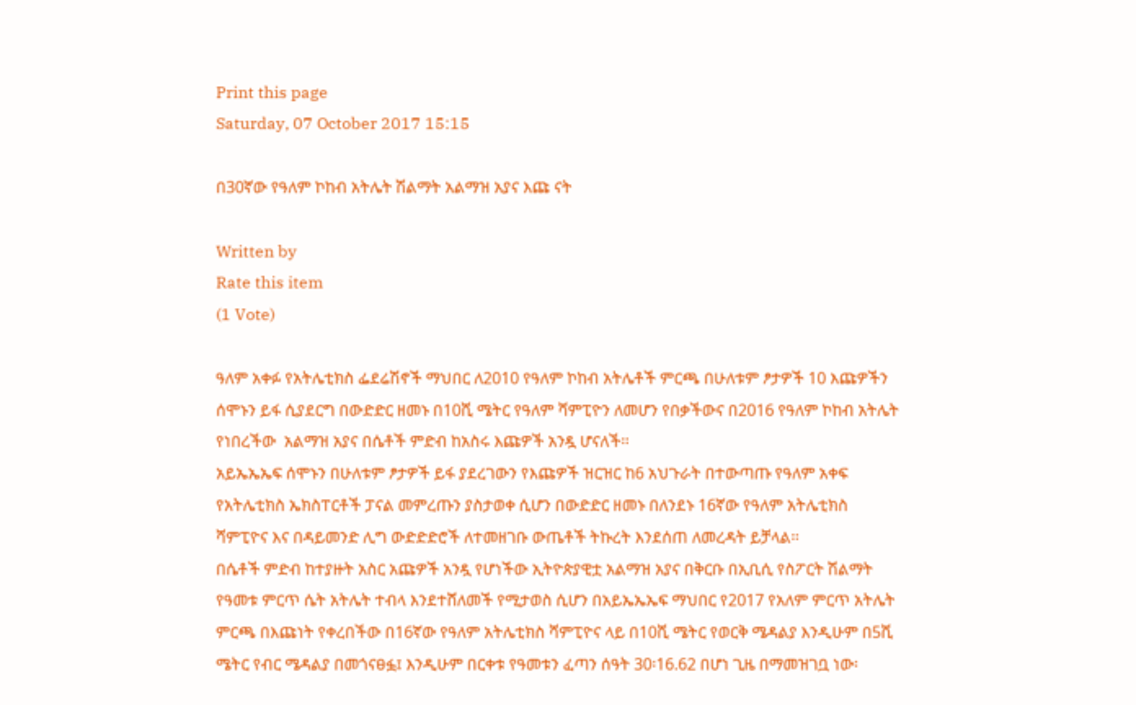Print this page
Saturday, 07 October 2017 15:15

በ30ኛው የዓለም ኮከብ አትሌት ሽልማት አልማዝ አያና እጩ ናት

Written by
Rate this item
(1 Vote)

ዓለም አቀፉ የአትሌቲክስ ፌደሬሽኖች ማህበር ለ2010 የዓለም ኮከብ አትሌቶች ምርጫ በሁለቱም ፆታዎች 10 እጩዎችን ሰሞኑን ይፋ ሲያደርግ በውድድር ዘመኑ በ10ሺ ሜትር የዓለም ሻምፒዮን ለመሆን የበቃችውና በ2016 የዓለም ኮከብ አትሌት የነበረችው  አልማዝ አያና በሴቶች ምድብ ከአስሩ እጩዎች አንዷ ሆናለች፡፡
አይኤኤኤፍ ሰሞኑን በሁለቱም ፆታዎች ይፋ ያደረገውን የእጩዎች ዝርዝር ከ6 አህጉራት በተውጣጡ የዓለም አቀፍ የአትሌቲክስ ኤክስፐርቶች ፓናል መምረጡን ያስታወቀ ሲሆን በውድድር ዘመኑ በለንደኑ 16ኛው የዓለም አትሌቲክስ ሻምፒዮና እና በዳይመንድ ሊግ ውድድድሮች ለተመዘገቡ ውጤቶች ትኩረት እንደሰጠ ለመረዳት ይቻላል፡፡
በሴቶች ምድብ ከተያዙት አስር አጩዎች አንዷ የሆነችው ኢትዮጵያዊቷ አልማዝ አያና በቅርቡ በኢቢሲ የስፖርት ሽልማት የዓመቱ ምርጥ ሴት አትሌት ተብላ እንደተሸለመች የሚታወስ ሲሆን በአይኤኤኤፍ ማህበር የ2017 የአለም ምርጥ አትሌት ምርጫ በእጩነት የቀረበችው በ16ኛው የዓለም አትሌቲክስ ሻምፒዮና ላይ በ10ሺ ሜትር የወርቅ ሜዳልያ እንዲሁም በ5ሺ ሜትር የብር ሜዳልያ በመጎናፀፏ፤ እንዲሁም በርቀቱ የዓመቱን ፈጣን ሰዓት 30፡16.62 በሆነ ጊዜ በማመዝገቧ ነው፡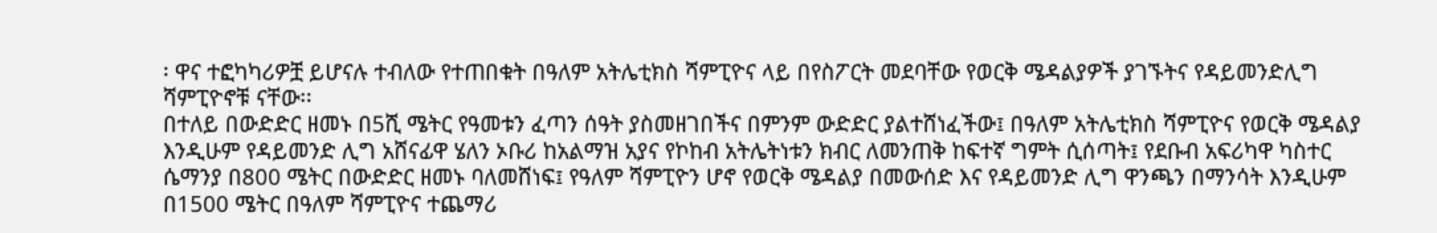፡ ዋና ተፎካካሪዎቿ ይሆናሉ ተብለው የተጠበቁት በዓለም አትሌቲክስ ሻምፒዮና ላይ በየስፖርት መደባቸው የወርቅ ሜዳልያዎች ያገኙትና የዳይመንድሊግ ሻምፒዮኖቹ ናቸው፡፡
በተለይ በውድድር ዘመኑ በ5ሺ ሜትር የዓመቱን ፈጣን ሰዓት ያስመዘገበችና በምንም ውድድር ያልተሸነፈችው፤ በዓለም አትሌቲክስ ሻምፒዮና የወርቅ ሜዳልያ እንዲሁም የዳይመንድ ሊግ አሸናፊዋ ሄለን ኦቡሪ ከአልማዝ አያና የኮከብ አትሌትነቱን ክብር ለመንጠቅ ከፍተኛ ግምት ሲሰጣት፤ የደቡብ አፍሪካዋ ካስተር ሴማንያ በ800 ሜትር በውድድር ዘመኑ ባለመሸነፍ፤ የዓለም ሻምፒዮን ሆኖ የወርቅ ሜዳልያ በመውሰድ እና የዳይመንድ ሊግ ዋንጫን በማንሳት እንዲሁም በ1500 ሜትር በዓለም ሻምፒዮና ተጨማሪ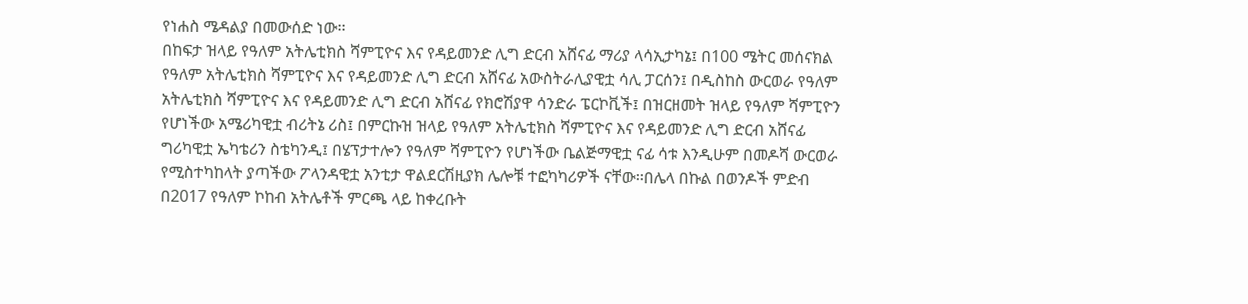የነሐስ ሜዳልያ በመውሰድ ነው፡፡
በከፍታ ዝላይ የዓለም አትሌቲክስ ሻምፒዮና እና የዳይመንድ ሊግ ድርብ አሸናፊ ማሪያ ላሳኢታካኔ፤ በ100 ሜትር መሰናክል የዓለም አትሌቲክስ ሻምፒዮና እና የዳይመንድ ሊግ ድርብ አሸናፊ አውስትራሊያዊቷ ሳሊ ፓርሰን፤ በዲስከስ ውርወራ የዓለም አትሌቲክስ ሻምፒዮና እና የዳይመንድ ሊግ ድርብ አሸናፊ የክሮሽያዋ ሳንድራ ፔርኮቪች፤ በዝርዘመት ዝላይ የዓለም ሻምፒዮን የሆነችው አሜሪካዊቷ ብሪትኔ ሪስ፤ በምርኩዝ ዝላይ የዓለም አትሌቲክስ ሻምፒዮና እና የዳይመንድ ሊግ ድርብ አሸናፊ ግሪካዊቷ ኤካቴሪን ስቴካንዲ፤ በሄፕታተሎን የዓለም ሻምፒዮን የሆነችው ቤልጅማዊቷ ናፊ ሳቱ እንዲሁም በመዶሻ ውርወራ የሚስተካከላት ያጣችው ፖላንዳዊቷ አንቲታ ዋልደርሽዚያክ ሌሎቹ ተፎካካሪዎች ናቸው፡፡በሌላ በኩል በወንዶች ምድብ በ2017 የዓለም ኮከብ አትሌቶች ምርጫ ላይ ከቀረቡት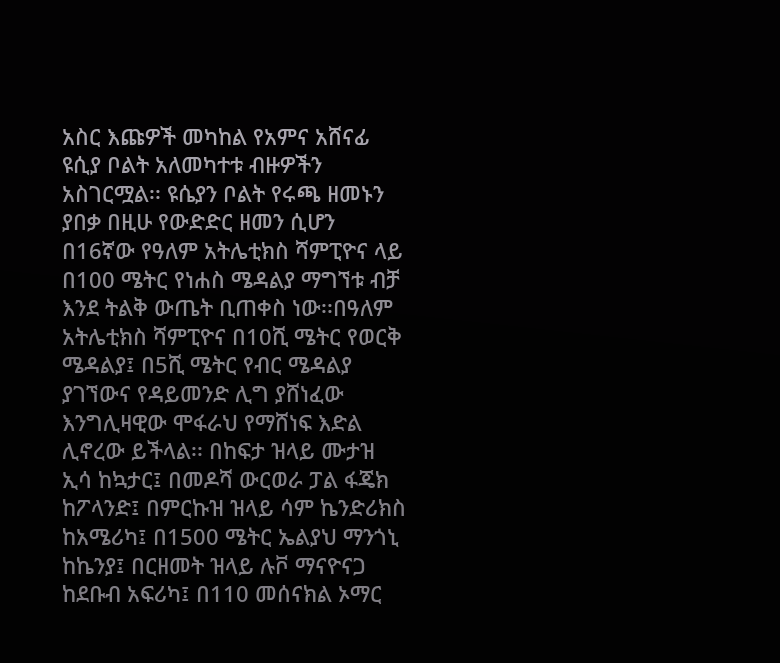አስር እጩዎች መካከል የአምና አሸናፊ ዩሲያ ቦልት አለመካተቱ ብዙዎችን አስገርሟል፡፡ ዩሴያን ቦልት የሩጫ ዘመኑን ያበቃ በዚሁ የውድድር ዘመን ሲሆን በ16ኛው የዓለም አትሌቲክስ ሻምፒዮና ላይ በ100 ሜትር የነሐስ ሜዳልያ ማግኘቱ ብቻ እንደ ትልቅ ውጤት ቢጠቀስ ነው፡፡በዓለም አትሌቲክስ ሻምፒዮና በ10ሺ ሜትር የወርቅ ሜዳልያ፤ በ5ሺ ሜትር የብር ሜዳልያ ያገኘውና የዳይመንድ ሊግ ያሸነፈው እንግሊዛዊው ሞፋራህ የማሸነፍ እድል ሊኖረው ይችላል፡፡ በከፍታ ዝላይ ሙታዝ ኢሳ ከኳታር፤ በመዶሻ ውርወራ ፓል ፋጄክ ከፖላንድ፤ በምርኩዝ ዝላይ ሳም ኬንድሪክስ ከአሜሪካ፤ በ1500 ሜትር ኤልያህ ማንጎኒ ከኬንያ፤ በርዘመት ዝላይ ሉቮ ማናዮናጋ ከደቡብ አፍሪካ፤ በ110 መሰናክል ኦማር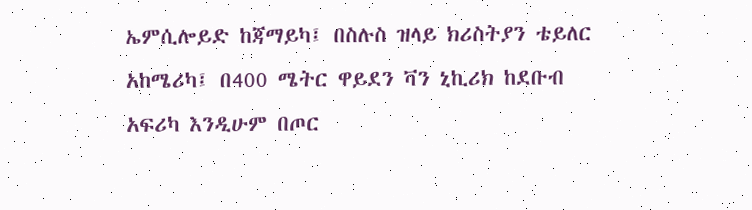ኤምሲሎይድ ከጃማይካ፤ በስሉስ ዝላይ ክሪስትያን ቴይለር አከሜሪካ፤ በ400 ሜትር ዋይደን ቫን ኒኪሪክ ከደቡብ አፍሪካ እንዲሁም በጦር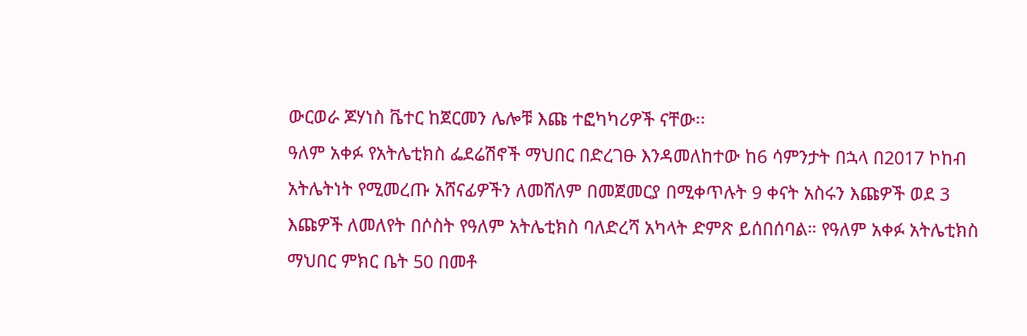ውርወራ ጆሃነስ ቬተር ከጀርመን ሌሎቹ እጩ ተፎካካሪዎች ናቸው፡፡
ዓለም አቀፉ የአትሌቲክስ ፌደሬሽኖች ማህበር በድረገፁ እንዳመለከተው ከ6 ሳምንታት በኋላ በ2017 ኮከብ አትሌትነት የሚመረጡ አሸናፊዎችን ለመሸለም በመጀመርያ በሚቀጥሉት 9 ቀናት አስሩን እጩዎች ወደ 3 እጩዎች ለመለየት በሶስት የዓለም አትሌቲክስ ባለድረሻ አካላት ድምጽ ይሰበሰባል። የዓለም አቀፉ አትሌቲክስ ማህበር ምክር ቤት 50 በመቶ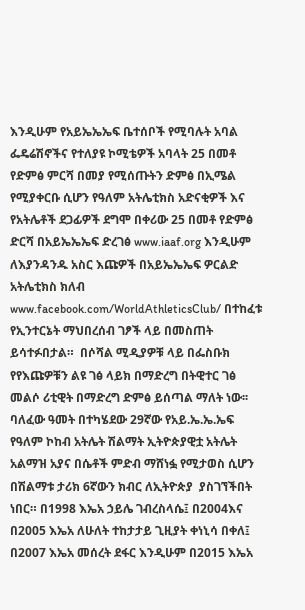እንዲሁም የአይኤኤኤፍ ቤተሰቦች የሚባሉት አባል ፌዴሬሽኖችና የተለያዩ ኮሚቴዎች አባላት 25 በመቶ የድምፅ ምርሻ በመያ የሚሰጡትን ድምፅ በኢሜል የሚያቀርቡ ሲሆን የዓለም አትሌቲክስ አድናቂዎች እና የአትሌቶች ደጋፊዎች ደግሞ በቀሪው 25 በመቶ የድምፅ ድርሻ በአይኤኤኤፍ ድረገፅ www.iaaf.org እንዲሁም ለእያንዳንዱ አስር እጩዎች በአይኤኤኤፍ ዎርልድ አትሌቲክስ ክለብ www.facebook.com/WorldAthleticsClub/ በተከፈቱ የኢንተርኔት ማህበረሰብ ገፆች ላይ በመስጠት ይሳተፉበታል።  በሶሻል ሚዲያዎቹ ላይ በፌስቡክ የየእጩዎቹን ልዩ ገፅ ላይክ በማድረግ በትዊተር ገፅ መልሶ ሪቲዊት በማድረግ ድምፅ ይሰጣል ማለት ነው፡፡
ባለፈው ዓመት በተካሄደው 29ኛው የአይ.ኤ.ኤ.ኤፍ የዓለም ኮከብ አትሌት ሽልማት ኢትዮጵያዊቷ አትሌት አልማዝ አያና በሴቶች ምድብ ማሸነፏ የሚታወስ ሲሆን  በሽልማቱ ታሪክ 6ኛውን ክብር ለኢትዮጵያ  ያስገኘችበት ነበር። በ1998 እኤአ ኃይሌ ገብረስላሴ፤ በ2004እና በ2005 እኤአ ለሁለት ተከታታይ ጊዚያት ቀነኒሳ በቀለ፤ በ2007 እኤአ መሰረት ደፋር እንዲሁም በ2015 እኤአ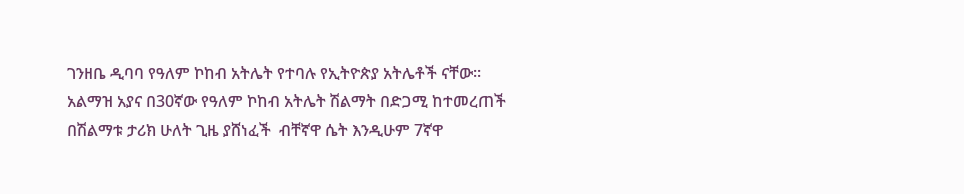ገንዘቤ ዲባባ የዓለም ኮከብ አትሌት የተባሉ የኢትዮጵያ አትሌቶች ናቸው፡፡ አልማዝ አያና በ30ኛው የዓለም ኮከብ አትሌት ሽልማት በድጋሚ ከተመረጠች በሽልማቱ ታሪክ ሁለት ጊዜ ያሸነፈች  ብቸኛዋ ሴት እንዲሁም 7ኛዋ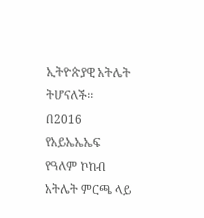ኢትዮጵያዊ አትሌት ትሆናለች፡፡
በ2016 የአይኤኤኤፍ የዓለም ኮከብ አትሌት ምርጫ ላይ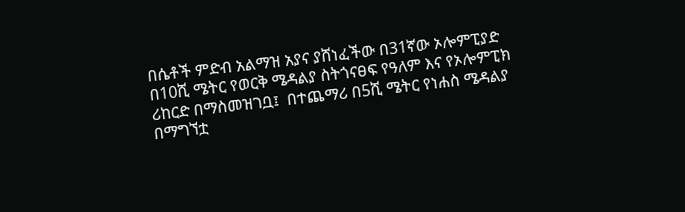በሴቶች ምድብ አልማዝ አያና ያሸነፈችው በ31ኛው ኦሎምፒያድ በ10ሺ ሜትር የወርቅ ሜዳልያ ስትጎናፀፍ የዓለም እና የኦሎምፒክ ሪከርድ በማስመዝገቧ፤  በተጨማሪ በ5ሺ ሜትር የነሐስ ሜዳልያ በማግኘቷ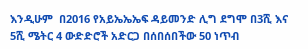እንዲሁም  በ2016 የአይኤኤኤፍ ዳይመንድ ሊግ ደግሞ በ3ሺ እና 5ሺ ሜትር 4 ውድድሮች አድርጋ በሰበሰበችው 50 ነጥብ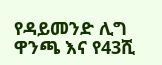የዳይመንድ ሊግ ዋንጫ እና የ43ሺ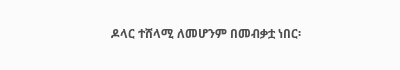ዶላር ተሸላሚ ለመሆንም በመብቃቷ ነበር፡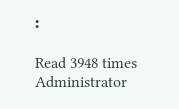፡

Read 3948 times
Administrator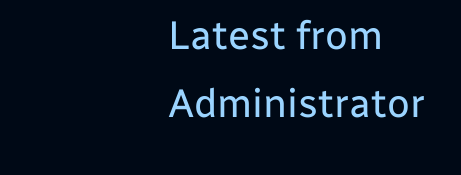Latest from Administrator